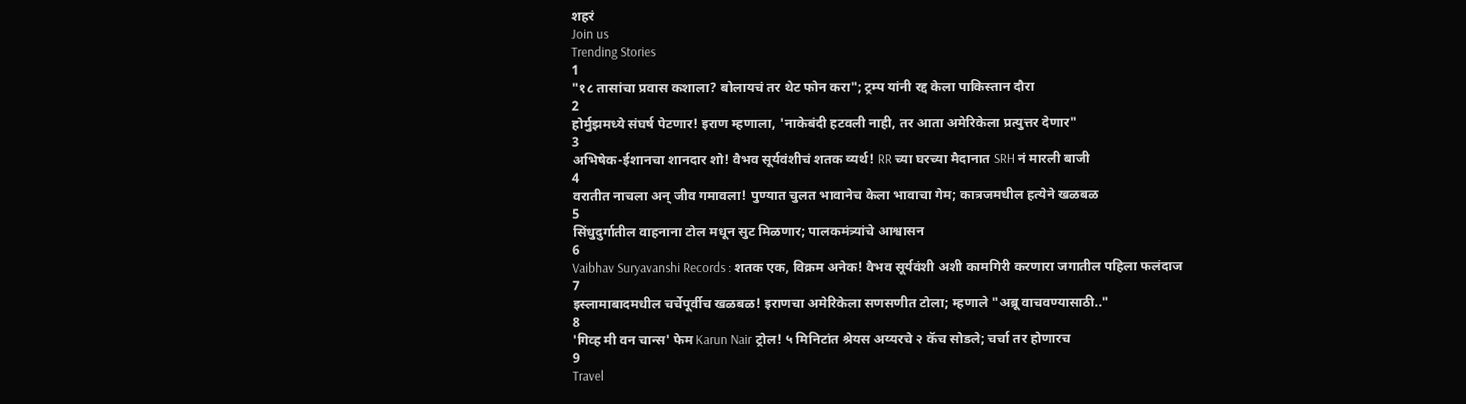शहरं
Join us
Trending Stories
1
"१८ तासांचा प्रवास कशाला? बोलायचं तर थेट फोन करा"; ट्रम्प यांनी रद्द केला पाकिस्तान दौरा
2
होर्मुझमध्ये संघर्ष पेटणार! इराण म्हणाला, 'नाकेबंदी हटवली नाही, तर आता अमेरिकेला प्रत्युत्तर देणार"
3
अभिषेक-ईशानचा शानदार शो! वैभव सूर्यवंशीचं शतक व्यर्थ! RR च्या घरच्या मैदानात SRH नं मारली बाजी
4
वरातीत नाचला अन् जीव गमावला! पुण्यात चुलत भावानेच केला भावाचा गेम; कात्रजमधील हत्येने खळबळ
5
सिंधुदुर्गातील वाहनाना टोल मधून सुट मिळणार; पालकमंत्र्यांचे आश्वासन
6
Vaibhav Suryavanshi Records : शतक एक, विक्रम अनेक! वैभव सूर्यवंशी अशी कामगिरी करणारा जगातील पहिला फलंदाज
7
इस्लामाबादमधील चर्चेपूर्वीच खळबळ! इराणचा अमेरिकेला सणसणीत टोला; म्हणाले "अब्रू वाचवण्यासाठी.."
8
'गिव्ह मी वन चान्स' फेम Karun Nair ट्रोल! ५ मिनिटांत श्रेयस अय्यरचे २ कॅच सोडले; चर्चा तर होणारच
9
Travel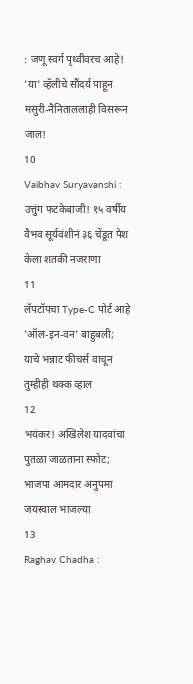: जणू स्वर्ग पृथ्वीवरच आहे! 'या' व्हॅलीचे सौंदर्य पाहून मसुरी-नैनिताललाही विसरून जाल!
10
Vaibhav Suryavanshi : उत्तुंग फटकेबाजी! १५ वर्षीय वैभव सूर्यवंशीनं ३६ चेंडूत पेश केला शतकी नजराणा
11
लॅपटॉपचा Type-C पोर्ट आहे 'ऑल-इन-वन' बाहुबली; याचे भन्नाट फीचर्स वाचून तुम्हीही थक्क व्हाल
12
भयंकर! अखिलेश यादवांचा पुतळा जाळताना स्फोट; भाजपा आमदार अनुपमा जयस्वाल भाजल्या
13
Raghav Chadha :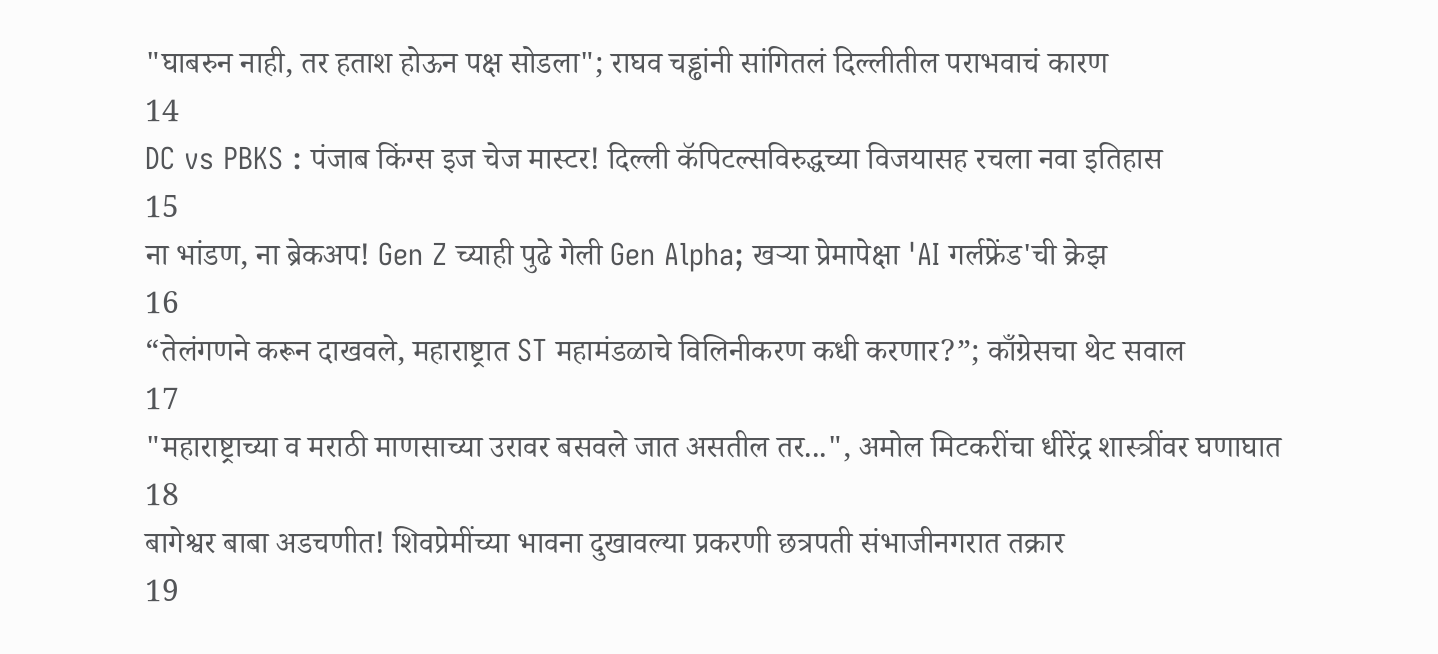"घाबरुन नाही, तर हताश होऊन पक्ष सोडला"; राघव चड्ढांनी सांगितलं दिल्लीतील पराभवाचं कारण
14
DC vs PBKS : पंजाब किंग्स इज चेज मास्टर! दिल्ली कॅपिटल्सविरुद्धच्या विजयासह रचला नवा इतिहास
15
ना भांडण, ना ब्रेकअप! Gen Z च्याही पुढे गेली Gen Alpha; खऱ्या प्रेमापेक्षा 'AI गर्लफ्रेंड'ची क्रेझ
16
“तेलंगणने करून दाखवले, महाराष्ट्रात ST महामंडळाचे विलिनीकरण कधी करणार?”; काँग्रेसचा थेट सवाल
17
"महाराष्ट्राच्या व मराठी माणसाच्या उरावर बसवले जात असतील तर...", अमोल मिटकरींचा धीरेंद्र शास्त्रींवर घणाघात
18
बागेश्वर बाबा अडचणीत! शिवप्रेमींच्या भावना दुखावल्या प्रकरणी छत्रपती संभाजीनगरात तक्रार
19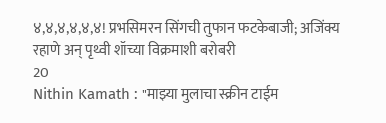४,४,४,४,४,४! प्रभसिमरन सिंगची तुफान फटकेबाजी; अजिंक्य रहाणे अन् पृथ्वी शॉच्या विक्रमाशी बरोबरी
20
Nithin Kamath : "माझ्या मुलाचा स्क्रीन टाईम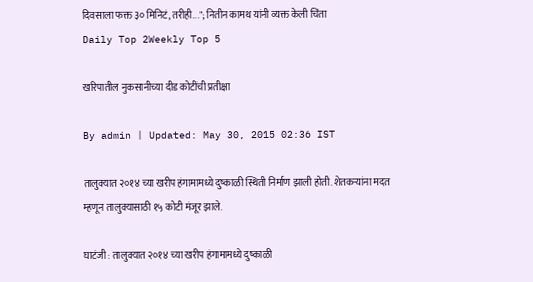दिवसाला फक्त ३० मिनिटं, तरीही..."; नितीन कामथ यांनी व्यक्त केली चिंता
Daily Top 2Weekly Top 5

खरिपातील नुकसानीच्या दीड कोटींची प्रतीक्षा

By admin | Updated: May 30, 2015 02:36 IST

तालुक्यात २०१४ च्या खरीप हंगामामध्ये दुष्काळी स्थिती निर्माण झाली होती. शेतकऱ्यांना मदत म्हणून तालुक्यासाठी १५ कोटी मंजूर झाले.

घाटंजी : तालुक्यात २०१४ च्या खरीप हंगामामध्ये दुष्काळी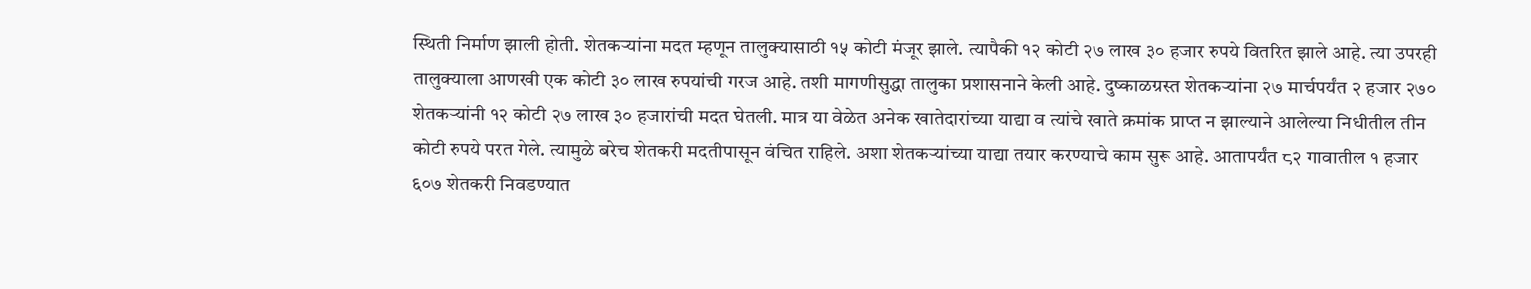स्थिती निर्माण झाली होती. शेतकऱ्यांना मदत म्हणून तालुक्यासाठी १५ कोटी मंजूर झाले. त्यापैकी १२ कोटी २७ लाख ३० हजार रुपये वितरित झाले आहे. त्या उपरही तालुक्याला आणखी एक कोटी ३० लाख रुपयांची गरज आहे. तशी मागणीसुद्धा तालुका प्रशासनाने केली आहे. दुष्काळग्रस्त शेतकऱ्यांना २७ मार्चपर्यंत २ हजार २७० शेतकऱ्यांनी १२ कोटी २७ लाख ३० हजारांची मदत घेतली. मात्र या वेळेत अनेक खातेदारांच्या याद्या व त्यांचे खाते क्रमांक प्राप्त न झाल्याने आलेल्या निधीतील तीन कोटी रुपये परत गेले. त्यामुळे बरेच शेतकरी मदतीपासून वंचित राहिले. अशा शेतकऱ्यांच्या याद्या तयार करण्याचे काम सुरू आहे. आतापर्यंत ८२ गावातील १ हजार ६०७ शेतकरी निवडण्यात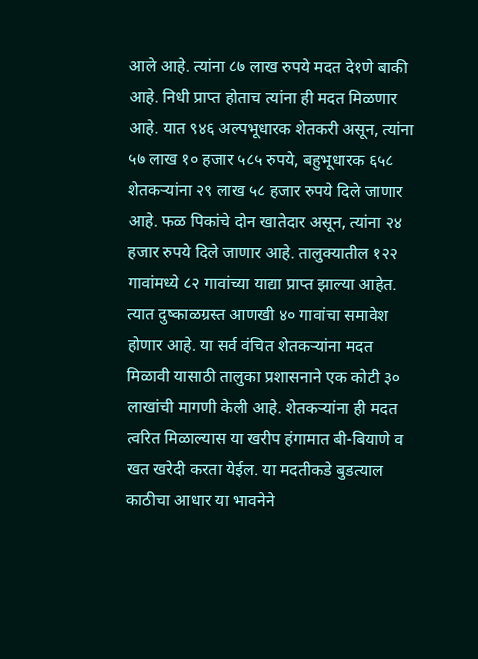आले आहे. त्यांना ८७ लाख रुपये मदत दे१णे बाकी आहे. निधी प्राप्त होताच त्यांना ही मदत मिळणार आहे. यात ९४६ अल्पभूधारक शेतकरी असून, त्यांना ५७ लाख १० हजार ५८५ रुपये, बहुभूधारक ६५८ शेतकऱ्यांना २९ लाख ५८ हजार रुपये दिले जाणार आहे. फळ पिकांचे दोन खातेदार असून, त्यांना २४ हजार रुपये दिले जाणार आहे. तालुक्यातील १२२ गावांमध्ये ८२ गावांच्या याद्या प्राप्त झाल्या आहेत. त्यात दुष्काळग्रस्त आणखी ४० गावांचा समावेश होणार आहे. या सर्व वंचित शेतकऱ्यांना मदत मिळावी यासाठी तालुका प्रशासनाने एक कोटी ३० लाखांची मागणी केली आहे. शेतकऱ्यांना ही मदत त्वरित मिळाल्यास या खरीप हंगामात बी-बियाणे व खत खरेदी करता येईल. या मदतीकडे बुडत्याल काठीचा आधार या भावनेने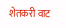शेतकरी वाट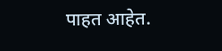पाहत आहेत.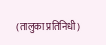(तालुका प्रतिनिधी)